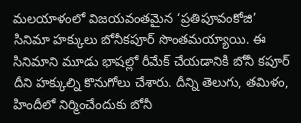మలయాళంలో విజయవంతమైన ‘ప్రతిపూవంకోజి’ సినిమా హక్కులు బోనీకపూర్ సొంతమయ్యాయి. ఈ సినిమాని మూడు భాషల్లో రీమేక్ చేయడానికి బోనీ కపూర్ దీని హక్కుల్ని కొనుగోలు చేశారు. దీన్ని తెలుగు, తమిళం, హిందీలో నిర్మించేందుకు బోనీ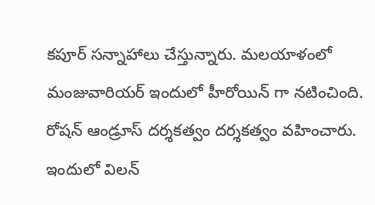కపూర్ సన్నాహాలు చేస్తున్నారు. మలయాళంలో మంజువారియర్ ఇందులో హీరోయిన్ గా నటించింది. రోషన్ ఆండ్రూస్ దర్శకత్వం దర్శకత్వం వహించారు. ఇందులో విలన్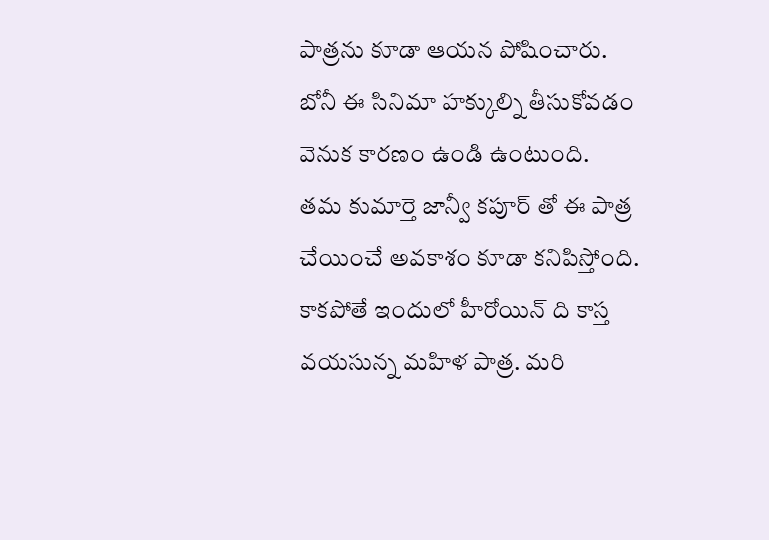పాత్రను కూడా ఆయన పోషించారు. బోనీ ఈ సినిమా హక్కుల్ని తీసుకోవడం వెనుక కారణం ఉండి ఉంటుంది.
తమ కుమార్తె జాన్వీ కపూర్ తో ఈ పాత్ర చేయించే అవకాశం కూడా కనిపిస్తోంది. కాకపోతే ఇందులో హీరోయిన్ ది కాస్త వయసున్న మహిళ పాత్ర. మరి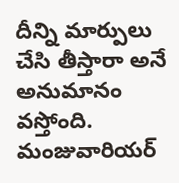దీన్ని మార్పులు చేసి తీస్తారా అనే అనుమానం వస్తోంది. మంజువారియర్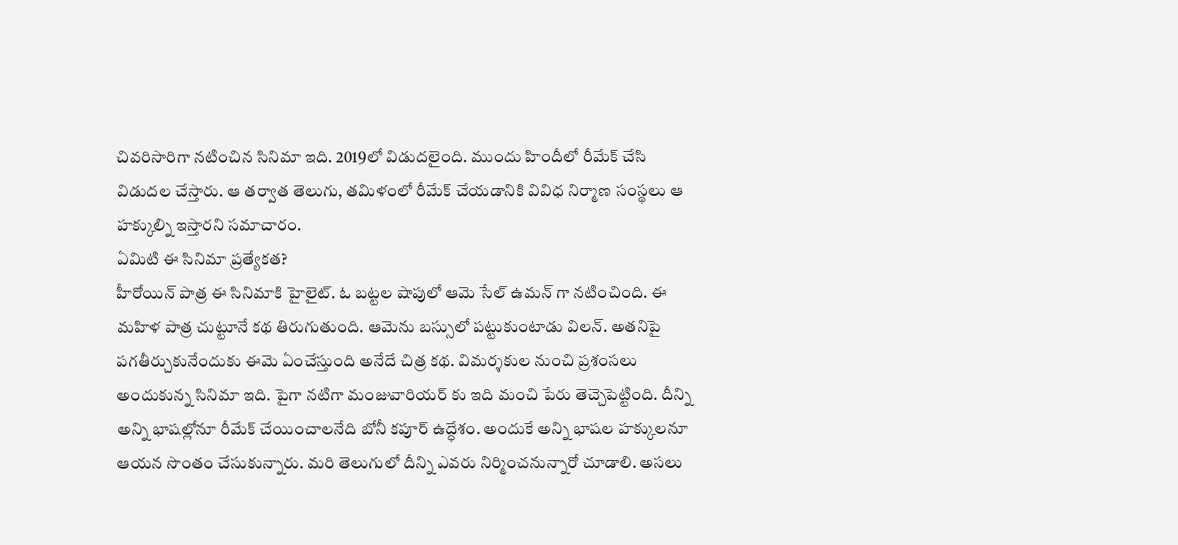చివరిసారిగా నటించిన సినిమా ఇది. 2019లో విడుదలైంది. ముందు హిందీలో రీమేక్ చేసి విడుదల చేస్తారు. ఆ తర్వాత తెలుగు, తమిళంలో రీమేక్ చేయడానికి వివిధ నిర్మాణ సంస్థలు ఆ హక్కుల్ని ఇస్తారని సమాచారం.
ఏమిటి ఈ సినిమా ప్రత్యేకత?
హీరోయిన్ పాత్ర ఈ సినిమాకి హైలైట్. ఓ బట్టల షాపులో ఆమె సేల్ ఉమన్ గా నటించింది. ఈ మహిళ పాత్ర చుట్టూనే కథ తిరుగుతుంది. ఆమెను బస్సులో పట్టుకుంటాడు విలన్. అతనిపై పగతీర్చుకునేందుకు ఈమె ఏంచేస్తుంది అనేదే చిత్ర కథ. విమర్శకుల నుంచి ప్రశంసలు అందుకున్న సినిమా ఇది. పైగా నటిగా మంజువారియర్ కు ఇది మంచి పేరు తెచ్చెపెట్టింది. దీన్ని అన్ని భాషల్లోనూ రీమేక్ చేయించాలనేది బోనీ కపూర్ ఉద్ధేశం. అందుకే అన్ని భాషల హక్కులనూ ఆయన సొంతం చేసుకున్నారు. మరి తెలుగులో దీన్ని ఎవరు నిర్మించనున్నారో చూడాలి. అసలు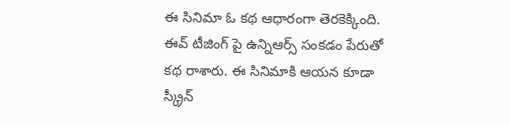ఈ సినిమా ఓ కథ ఆధారంగా తెరకెక్కింది. ఈవ్ టీజింగ్ పై ఉన్నిఆర్స్ సంకడం పేరుతో కథ రాశారు. ఈ సినిమాకి ఆయన కూడా స్క్రీన్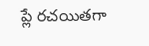ప్లే రచయితగా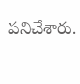పనిచేశారు.